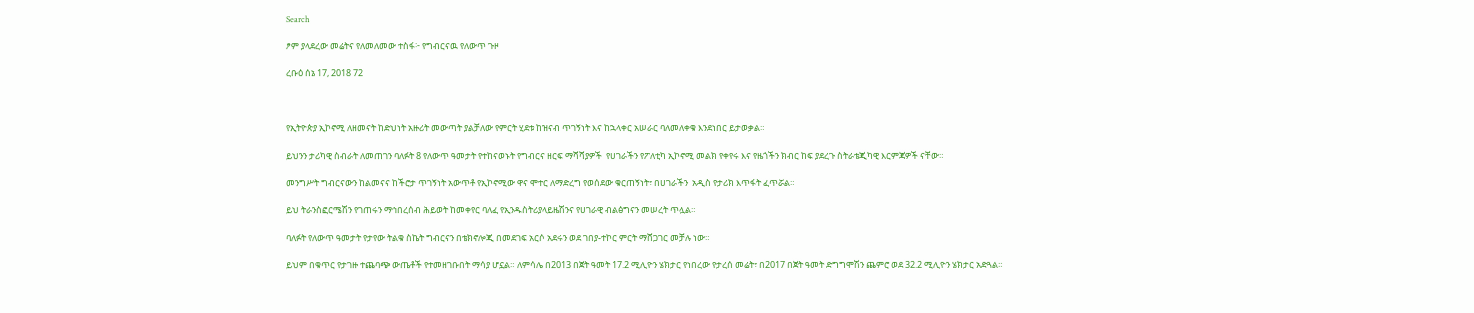Search

ፆም ያላደረው መሬትና የለመለመው ተስፋ፦ የግብርናዉ የለውጥ ጉዞ

ረቡዕ ሰኔ 17, 2018 72



የኢትዮጵያ ኢኮኖሚ ለዘመናት ከድህነት አዙሪት መውጣት ያልቻለው የምርት ሂደቱ ከዝናብ ጥገኝነት እና ከኋላቀር አሠራር ባለመለቀቁ እንደነበር ይታወቃል።

ይህንን ታሪካዊ ስብራት ለመጠገን ባለፉት 8 የለውጥ ዓመታት የተከናወኑት የግብርና ዘርፍ ማሻሻያዎች  የሀገራችን የፖለቲካ ኢኮኖሚ መልክ የቀየሩ እና የዜጎችን ክብር ከፍ ያደረጉ ስትራቴጂካዊ እርምጃዎች ናቸው።

መንግሥት ግብርናውን ከልመናና ከችሮታ ጥገኝነት አውጥቶ የኢኮኖሚው ዋና ሞተር ለማድረግ የወሰደው ቁርጠኝነት፣ በሀገራችን  አዲስ የታሪክ እጥፋት ፈጥሯል።

ይህ ትራንስፎርሜሽን የገጠሩን ማኅበረሰብ ሕይወት ከመቀየር ባለፈ የኢንዱስትሪያላይዜሽንና የሀገራዊ ብልፅግናን መሠረት ጥሏል።

ባለፉት የለውጥ ዓመታት የታየው ትልቁ ስኬት ግብርናን በቴክኖሎጂ በመደገፍ አርሶ አደሩን ወደ ገበያ-ተኮር ምርት ማሸጋገር መቻሉ ነው።

ይህም በቁጥር የታገዙ ተጨባጭ ውጤቶች የተመዘገቡበት ማሳያ ሆኗል። ለምሳሌ በ2013 በጀት ዓመት 17.2 ሚሊዮን ሄክታር የነበረው የታረሰ መሬት፣ በ2017 በጀት ዓመት ድግግሞሽን ጨምሮ ወደ 32.2 ሚሊዮን ሄክታር አድጓል።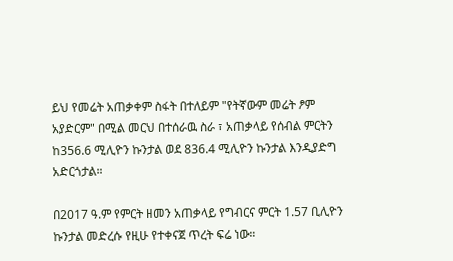ይህ የመሬት አጠቃቀም ስፋት በተለይም "የትኛውም መሬት ፆም አያድርም" በሚል መርህ በተሰራዉ ስራ ፣ አጠቃላይ የሰብል ምርትን ከ356.6 ሚሊዮን ኩንታል ወደ 836.4 ሚሊዮን ኩንታል እንዲያድግ አድርጎታል።

በ2017 ዓ.ም የምርት ዘመን አጠቃላይ የግብርና ምርት 1.57 ቢሊዮን ኩንታል መድረሱ የዚሁ የተቀናጀ ጥረት ፍሬ ነው።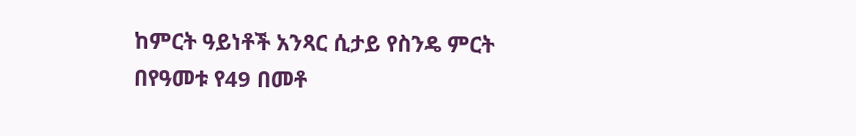ከምርት ዓይነቶች አንጻር ሲታይ የስንዴ ምርት በየዓመቱ የ49 በመቶ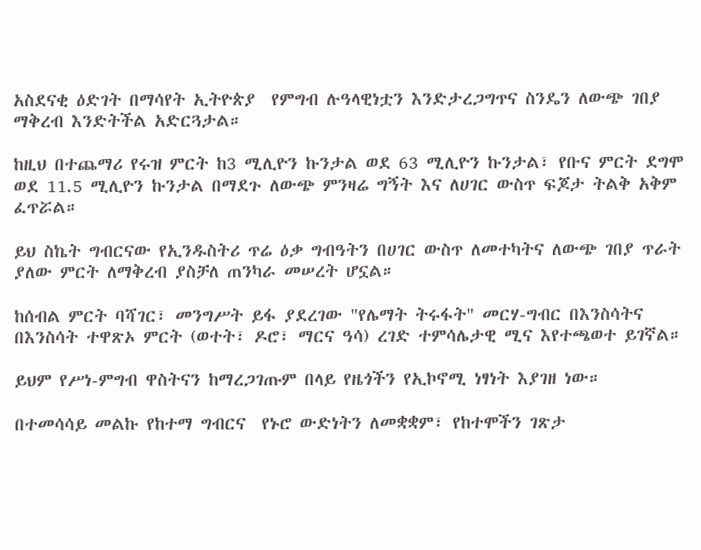አስደናቂ ዕድገት በማሳየት ኢትዮጵያ  የምግብ ሉዓላዊነቷን እንድታረጋግጥና ስንዴን ለውጭ ገበያ ማቅረብ እንድትችል አድርጓታል።

ከዚህ በተጨማሪ የሩዝ ምርት ከ3 ሚሊዮን ኩንታል ወደ 63 ሚሊዮን ኩንታል፣ የቡና ምርት ደግሞ ወደ 11.5 ሚሊዮን ኩንታል በማደጉ ለውጭ ምንዛሬ ግኝት እና ለሀገር ውስጥ ፍጆታ ትልቅ አቅም ፈጥሯል።

ይህ ስኬት ግብርናው የኢንዱስትሪ ጥሬ ዕቃ ግብዓትን በሀገር ውስጥ ለመተካትና ለውጭ ገበያ ጥራት ያለው ምርት ለማቅረብ ያስቻለ ጠንካራ መሠረት ሆኗል።

ከሰብል ምርት ባሻገር፣ መንግሥት ይፋ ያደረገው "የሌማት ትሩፋት" መርሃ-ግብር በእንስሳትና በእንስሳት ተዋጽኦ ምርት (ወተት፣ ዶሮ፣ ማርና ዓሳ) ረገድ ተምሳሌታዊ ሚና እየተጫወተ ይገኛል።

ይህም የሥነ-ምግብ ዋስትናን ከማረጋገጡም በላይ የዜጎችን የኢኮኖሚ ነፃነት እያገዘ ነው።

በተመሳሳይ መልኩ የከተማ ግብርና  የኑሮ ውድነትን ለመቋቋም፣ የከተሞችን ገጽታ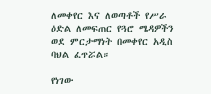ለመቀየር እና ለወጣቶች የሥራ ዕድል ለመፍጠር የጓሮ ሜዳዎችን  ወደ ምርታማነት በመቀየር አዲስ ባህል ፈጥሯል።

የነገው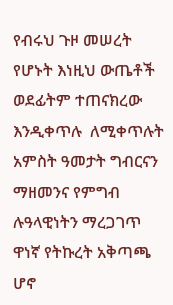የብሩህ ጉዞ መሠረት የሆኑት እነዚህ ውጤቶች ወደፊትም ተጠናክረው እንዲቀጥሉ  ለሚቀጥሉት አምስት ዓመታት ግብርናን ማዘመንና የምግብ ሉዓላዊነትን ማረጋገጥ ዋነኛ የትኩረት አቅጣጫ ሆኖ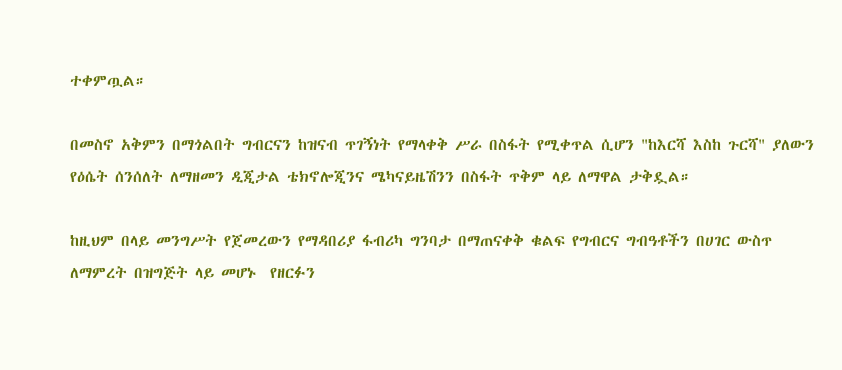ተቀምጧል።

በመስኖ አቅምን በማጎልበት ግብርናን ከዝናብ ጥገኝነት የማላቀቅ ሥራ በስፋት የሚቀጥል ሲሆን "ከእርሻ እስከ ጉርሻ" ያለውን የዕሴት ሰንሰለት ለማዘመን ዲጂታል ቴክኖሎጂንና ሜካናይዜሽንን በስፋት ጥቅም ላይ ለማዋል ታቅዷል።

ከዚህም በላይ መንግሥት የጀመረውን የማዳበሪያ ፋብሪካ ግንባታ በማጠናቀቅ ቁልፍ የግብርና ግብዓቶችን በሀገር ውስጥ ለማምረት በዝግጅት ላይ መሆኑ  የዘርፉን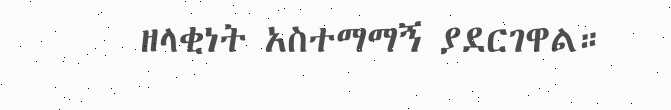ዘላቂነት አስተማማኝ ያደርገዋል።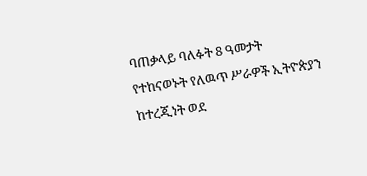ባጠቃላይ ባለፉት 8 ዓመታት የተከናወኑት የለዉጥ ሥራዎች ኢትዮጵያን ከተረጂነት ወደ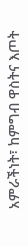አምራችነት፣ ከምግብ ዋስትና እጦት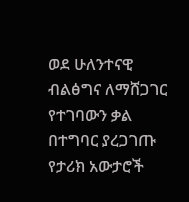ወደ ሁለንተናዊ ብልፅግና ለማሸጋገር የተገባውን ቃል በተግባር ያረጋገጡ የታሪክ አውታሮች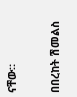ናቸው።

በበረከት ሽመልስ